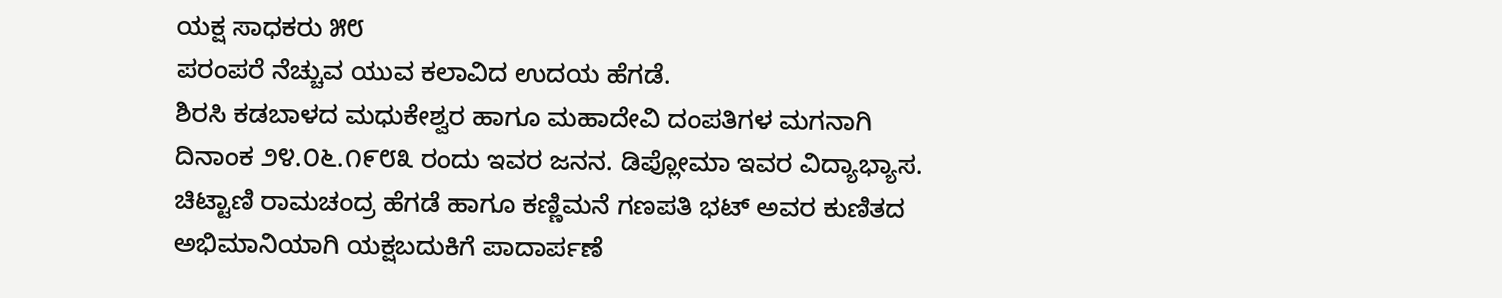ಯಕ್ಷ ಸಾಧಕರು ೫೮
ಪರಂಪರೆ ನೆಚ್ಚುವ ಯುವ ಕಲಾವಿದ ಉದಯ ಹೆಗಡೆ.
ಶಿರಸಿ ಕಡಬಾಳದ ಮಧುಕೇಶ್ವರ ಹಾಗೂ ಮಹಾದೇವಿ ದಂಪತಿಗಳ ಮಗನಾಗಿ ದಿನಾಂಕ ೨೪.೦೬.೧೯೮೩ ರಂದು ಇವರ ಜನನ. ಡಿಪ್ಲೋಮಾ ಇವರ ವಿದ್ಯಾಭ್ಯಾಸ. ಚಿಟ್ಟಾಣಿ ರಾಮಚಂದ್ರ ಹೆಗಡೆ ಹಾಗೂ ಕಣ್ಣಿಮನೆ ಗಣಪತಿ ಭಟ್ ಅವರ ಕುಣಿತದ ಅಭಿಮಾನಿಯಾಗಿ ಯಕ್ಷಬದುಕಿಗೆ ಪಾದಾರ್ಪಣೆ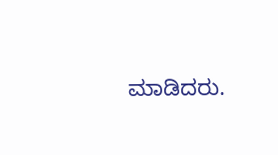ಮಾಡಿದರು.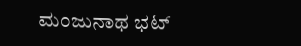ಮಂಜುನಾಥ ಭಟ್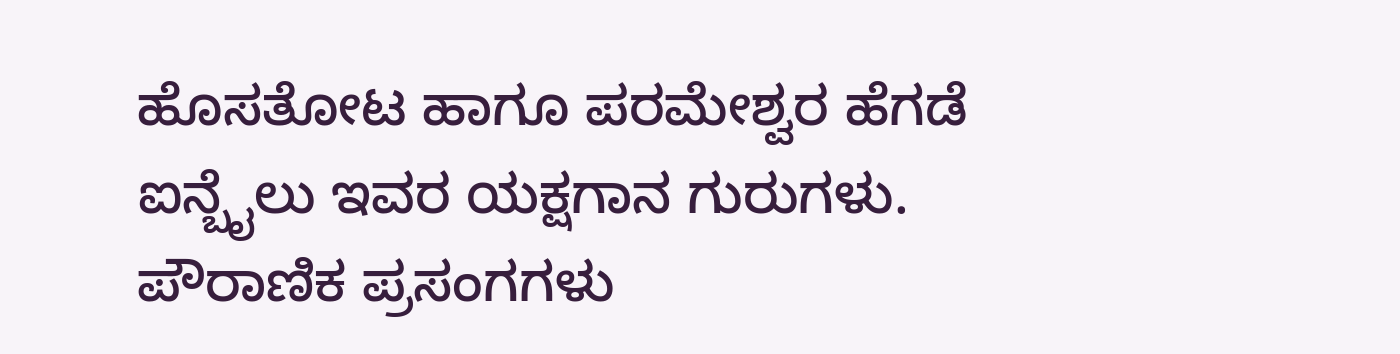ಹೊಸತೋಟ ಹಾಗೂ ಪರಮೇಶ್ವರ ಹೆಗಡೆ ಐನ್ಬೈಲು ಇವರ ಯಕ್ಷಗಾನ ಗುರುಗಳು. ಪೌರಾಣಿಕ ಪ್ರಸಂಗಗಳು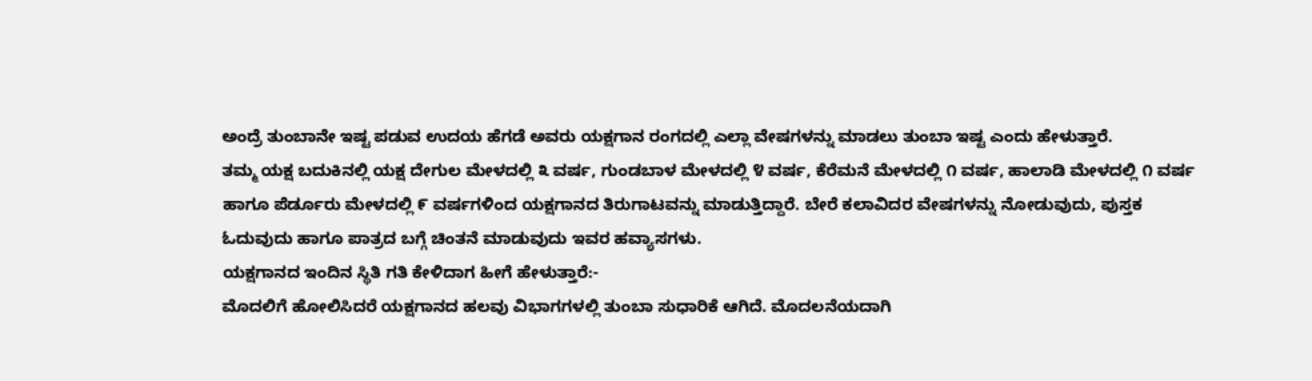ಅಂದ್ರೆ ತುಂಬಾನೇ ಇಷ್ಟ ಪಡುವ ಉದಯ ಹೆಗಡೆ ಅವರು ಯಕ್ಷಗಾನ ರಂಗದಲ್ಲಿ ಎಲ್ಲಾ ವೇಷಗಳನ್ನು ಮಾಡಲು ತುಂಬಾ ಇಷ್ಟ ಎಂದು ಹೇಳುತ್ತಾರೆ.
ತಮ್ಮ ಯಕ್ಷ ಬದುಕಿನಲ್ಲಿ ಯಕ್ಷ ದೇಗುಲ ಮೇಳದಲ್ಲಿ ೩ ವರ್ಷ, ಗುಂಡಬಾಳ ಮೇಳದಲ್ಲಿ ೪ ವರ್ಷ, ಕೆರೆಮನೆ ಮೇಳದಲ್ಲಿ ೧ ವರ್ಷ, ಹಾಲಾಡಿ ಮೇಳದಲ್ಲಿ ೧ ವರ್ಷ ಹಾಗೂ ಪೆರ್ಡೂರು ಮೇಳದಲ್ಲಿ ೯ ವರ್ಷಗಳಿಂದ ಯಕ್ಷಗಾನದ ತಿರುಗಾಟವನ್ನು ಮಾಡುತ್ತಿದ್ದಾರೆ. ಬೇರೆ ಕಲಾವಿದರ ವೇಷಗಳನ್ನು ನೋಡುವುದು, ಪುಸ್ತಕ ಓದುವುದು ಹಾಗೂ ಪಾತ್ರದ ಬಗ್ಗೆ ಚಿಂತನೆ ಮಾಡುವುದು ಇವರ ಹವ್ಯಾಸಗಳು.
ಯಕ್ಷಗಾನದ ಇಂದಿನ ಸ್ಥಿತಿ ಗತಿ ಕೇಳಿದಾಗ ಹೀಗೆ ಹೇಳುತ್ತಾರೆ:-
ಮೊದಲಿಗೆ ಹೋಲಿಸಿದರೆ ಯಕ್ಷಗಾನದ ಹಲವು ವಿಭಾಗಗಳಲ್ಲಿ ತುಂಬಾ ಸುಧಾರಿಕೆ ಆಗಿದೆ. ಮೊದಲನೆಯದಾಗಿ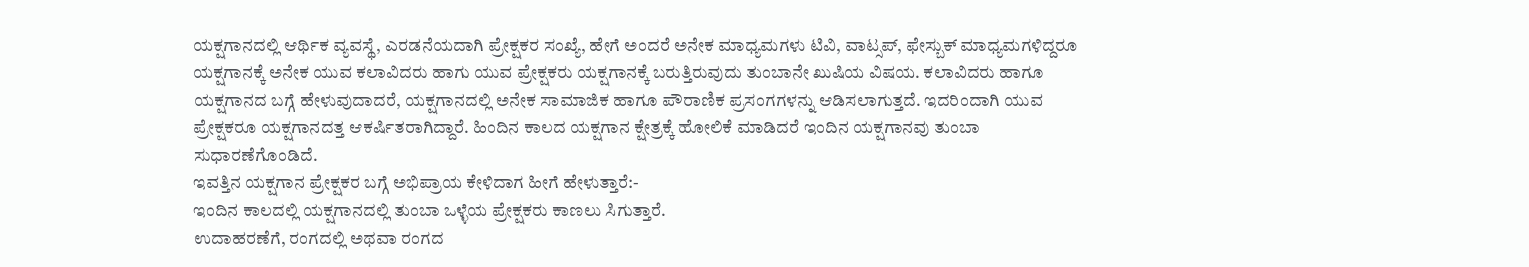ಯಕ್ಷಗಾನದಲ್ಲಿ ಆರ್ಥಿಕ ವ್ಯವಸ್ಥೆ, ಎರಡನೆಯದಾಗಿ ಪ್ರೇಕ್ಷಕರ ಸಂಖ್ಯೆ, ಹೇಗೆ ಅಂದರೆ ಅನೇಕ ಮಾಧ್ಯಮಗಳು ಟಿವಿ, ವಾಟ್ಸಪ್, ಫೇಸ್ಬುಕ್ ಮಾಧ್ಯಮಗಳಿದ್ದರೂ ಯಕ್ಷಗಾನಕ್ಕೆ ಅನೇಕ ಯುವ ಕಲಾವಿದರು ಹಾಗು ಯುವ ಪ್ರೇಕ್ಷಕರು ಯಕ್ಷಗಾನಕ್ಕೆ ಬರುತ್ತಿರುವುದು ತುಂಬಾನೇ ಖುಷಿಯ ವಿಷಯ. ಕಲಾವಿದರು ಹಾಗೂ ಯಕ್ಷಗಾನದ ಬಗ್ಗೆ ಹೇಳುವುದಾದರೆ, ಯಕ್ಷಗಾನದಲ್ಲಿ ಅನೇಕ ಸಾಮಾಜಿಕ ಹಾಗೂ ಪೌರಾಣಿಕ ಪ್ರಸಂಗಗಳನ್ನು ಆಡಿಸಲಾಗುತ್ತದೆ. ಇದರಿಂದಾಗಿ ಯುವ ಪ್ರೇಕ್ಷಕರೂ ಯಕ್ಷಗಾನದತ್ತ ಆಕರ್ಷಿತರಾಗಿದ್ದಾರೆ. ಹಿಂದಿನ ಕಾಲದ ಯಕ್ಷಗಾನ ಕ್ಷೇತ್ರಕ್ಕೆ ಹೋಲಿಕೆ ಮಾಡಿದರೆ ಇಂದಿನ ಯಕ್ಷಗಾನವು ತುಂಬಾ ಸುಧಾರಣೆಗೊಂಡಿದೆ.
ಇವತ್ತಿನ ಯಕ್ಷಗಾನ ಪ್ರೇಕ್ಷಕರ ಬಗ್ಗೆ ಅಭಿಪ್ರಾಯ ಕೇಳಿದಾಗ ಹೀಗೆ ಹೇಳುತ್ತಾರೆ:-
ಇಂದಿನ ಕಾಲದಲ್ಲಿ ಯಕ್ಷಗಾನದಲ್ಲಿ ತುಂಬಾ ಒಳ್ಳೆಯ ಪ್ರೇಕ್ಷಕರು ಕಾಣಲು ಸಿಗುತ್ತಾರೆ.
ಉದಾಹರಣೆಗೆ, ರಂಗದಲ್ಲಿ ಅಥವಾ ರಂಗದ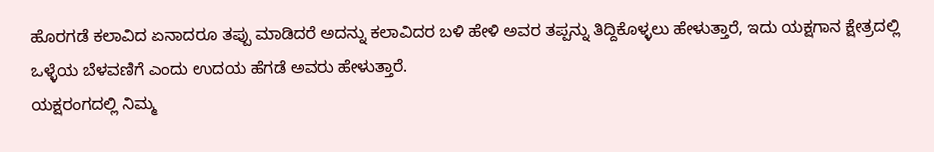ಹೊರಗಡೆ ಕಲಾವಿದ ಏನಾದರೂ ತಪ್ಪು ಮಾಡಿದರೆ ಅದನ್ನು ಕಲಾವಿದರ ಬಳಿ ಹೇಳಿ ಅವರ ತಪ್ಪನ್ನು ತಿದ್ದಿಕೊಳ್ಳಲು ಹೇಳುತ್ತಾರೆ, ಇದು ಯಕ್ಷಗಾನ ಕ್ಷೇತ್ರದಲ್ಲಿ ಒಳ್ಳೆಯ ಬೆಳವಣಿಗೆ ಎಂದು ಉದಯ ಹೆಗಡೆ ಅವರು ಹೇಳುತ್ತಾರೆ.
ಯಕ್ಷರಂಗದಲ್ಲಿ ನಿಮ್ಮ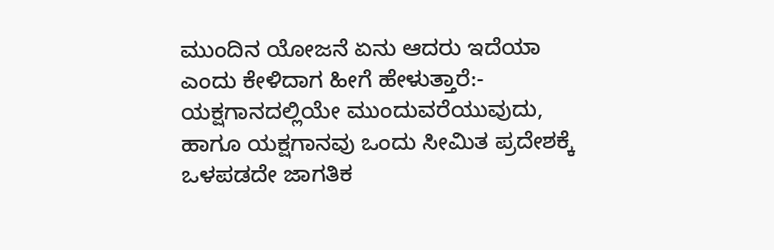ಮುಂದಿನ ಯೋಜನೆ ಏನು ಆದರು ಇದೆಯಾ ಎಂದು ಕೇಳಿದಾಗ ಹೀಗೆ ಹೇಳುತ್ತಾರೆ:-
ಯಕ್ಷಗಾನದಲ್ಲಿಯೇ ಮುಂದುವರೆಯುವುದು, ಹಾಗೂ ಯಕ್ಷಗಾನವು ಒಂದು ಸೀಮಿತ ಪ್ರದೇಶಕ್ಕೆ ಒಳಪಡದೇ ಜಾಗತಿಕ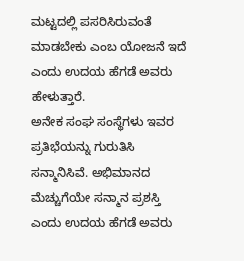ಮಟ್ಟದಲ್ಲಿ ಪಸರಿಸಿರುವಂತೆ ಮಾಡಬೇಕು ಎಂಬ ಯೋಜನೆ ಇದೆ ಎಂದು ಉದಯ ಹೆಗಡೆ ಅವರು ಹೇಳುತ್ತಾರೆ.
ಅನೇಕ ಸಂಘ ಸಂಸ್ಥೆಗಳು ಇವರ ಪ್ರತಿಭೆಯನ್ನು ಗುರುತಿಸಿ ಸನ್ಮಾನಿಸಿವೆ. ಅಭಿಮಾನದ ಮೆಚ್ಚುಗೆಯೇ ಸನ್ಮಾನ ಪ್ರಶಸ್ತಿ ಎಂದು ಉದಯ ಹೆಗಡೆ ಅವರು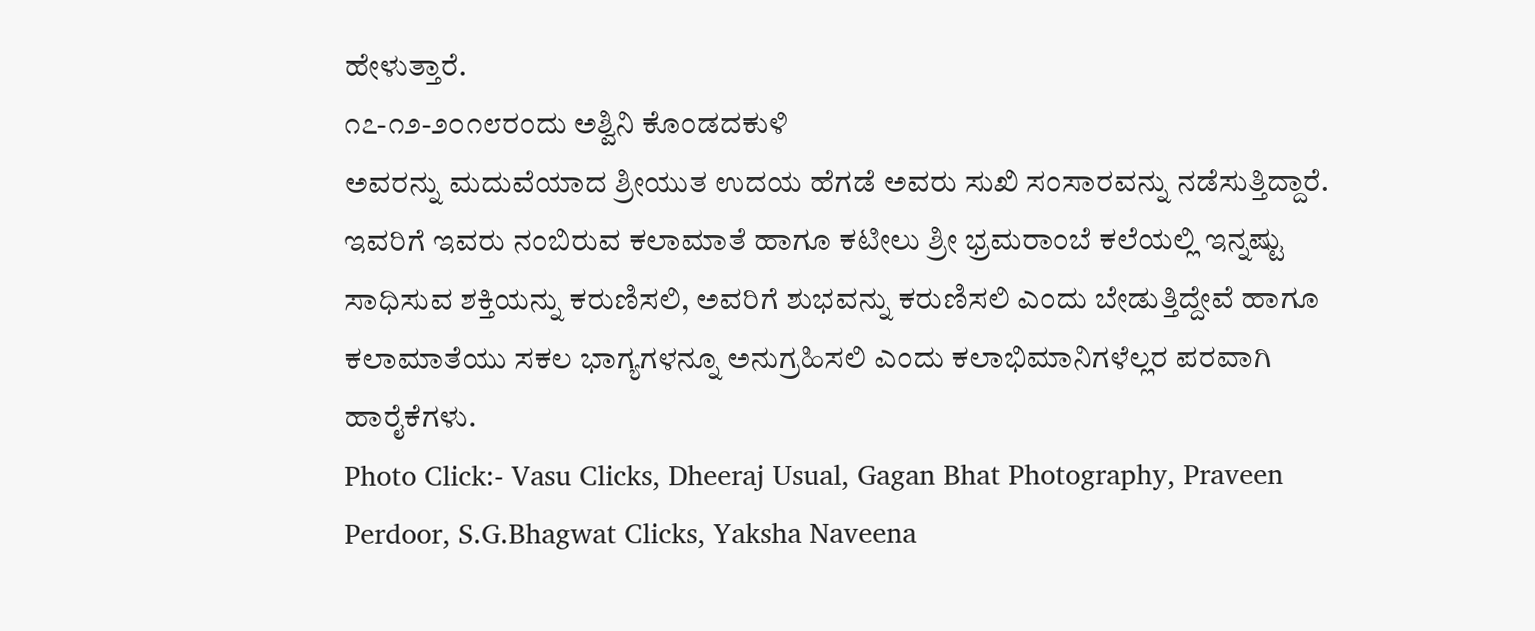ಹೇಳುತ್ತಾರೆ.
೧೭-೧೨-೨೦೧೮ರಂದು ಅಶ್ವಿನಿ ಕೊಂಡದಕುಳಿ
ಅವರನ್ನು ಮದುವೆಯಾದ ಶ್ರೀಯುತ ಉದಯ ಹೆಗಡೆ ಅವರು ಸುಖಿ ಸಂಸಾರವನ್ನು ನಡೆಸುತ್ತಿದ್ದಾರೆ.
ಇವರಿಗೆ ಇವರು ನಂಬಿರುವ ಕಲಾಮಾತೆ ಹಾಗೂ ಕಟೀಲು ಶ್ರೀ ಭ್ರಮರಾಂಬೆ ಕಲೆಯಲ್ಲಿ ಇನ್ನಷ್ಟು ಸಾಧಿಸುವ ಶಕ್ತಿಯನ್ನು ಕರುಣಿಸಲಿ, ಅವರಿಗೆ ಶುಭವನ್ನು ಕರುಣಿಸಲಿ ಎಂದು ಬೇಡುತ್ತಿದ್ದೇವೆ ಹಾಗೂ ಕಲಾಮಾತೆಯು ಸಕಲ ಭಾಗ್ಯಗಳನ್ನೂ ಅನುಗ್ರಹಿಸಲಿ ಎಂದು ಕಲಾಭಿಮಾನಿಗಳೆಲ್ಲರ ಪರವಾಗಿ ಹಾರೈಕೆಗಳು.
Photo Click:- Vasu Clicks, Dheeraj Usual, Gagan Bhat Photography, Praveen Perdoor, S.G.Bhagwat Clicks, Yaksha Naveena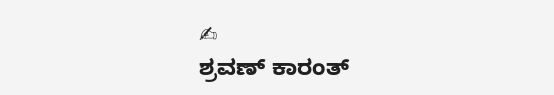✍
ಶ್ರವಣ್ ಕಾರಂತ್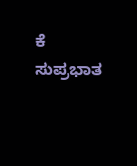ಕೆ
ಸುಪ್ರಭಾತ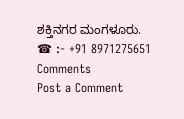ಶಕ್ತಿನಗರ ಮಂಗಳೂರು.
☎ :- +91 8971275651
Comments
Post a Comment